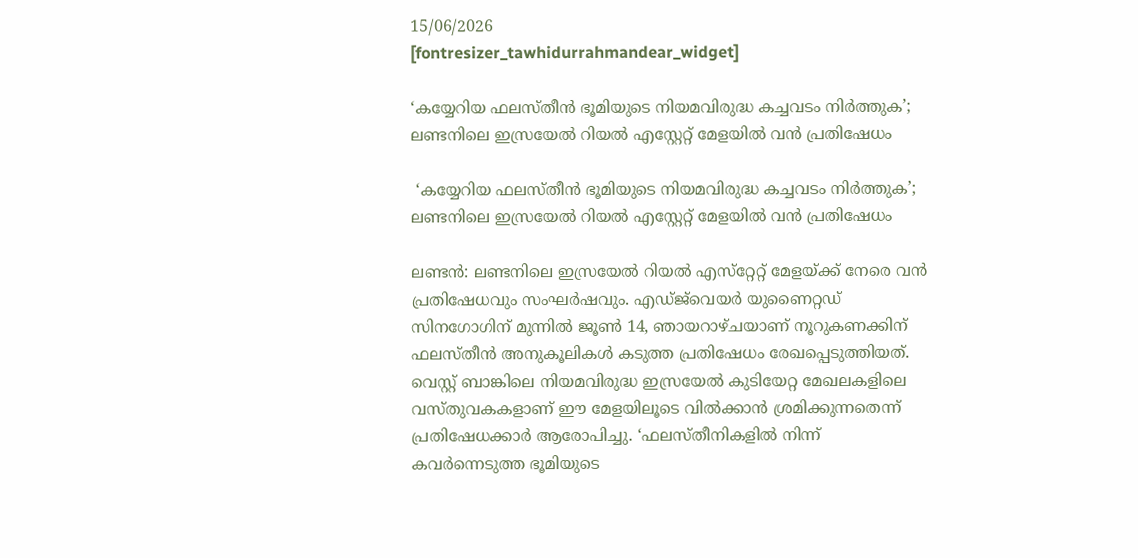15/06/2026
[fontresizer_tawhidurrahmandear_widget]

‘കയ്യേറിയ ഫലസ്തീൻ ഭൂമിയുടെ നിയമവിരുദ്ധ കച്ചവടം നിർത്തുക’; ലണ്ടനിലെ ഇസ്രയേൽ റിയൽ എസ്റ്റേറ്റ് മേളയിൽ വൻ പ്രതിഷേധം

 ‘കയ്യേറിയ ഫലസ്തീൻ ഭൂമിയുടെ നിയമവിരുദ്ധ കച്ചവടം നിർത്തുക’; ലണ്ടനിലെ ഇസ്രയേൽ റിയൽ എസ്റ്റേറ്റ് മേളയിൽ വൻ പ്രതിഷേധം

ലണ്ടൻ: ലണ്ടനിലെ ഇസ്രയേൽ റിയൽ എസ്‌റ്റേറ്റ് മേളയ്ക്ക് നേരെ വൻ പ്രതിഷേധവും സംഘർഷവും. എഡ്ജ്‌വെയർ യുണൈറ്റഡ് സിനഗോഗിന് മുന്നിൽ ജൂൺ 14, ഞായറാഴ്ചയാണ് നൂറുകണക്കിന് ഫലസ്തീൻ അനുകൂലികൾ കടുത്ത പ്രതിഷേധം രേഖപ്പെടുത്തിയത്. വെസ്റ്റ് ബാങ്കിലെ നിയമവിരുദ്ധ ഇസ്രയേൽ കുടിയേറ്റ മേഖലകളിലെ വസ്തുവകകളാണ് ഈ മേളയിലൂടെ വിൽക്കാൻ ശ്രമിക്കുന്നതെന്ന് പ്രതിഷേധക്കാർ ആരോപിച്ചു. ‘ഫലസ്തീനികളിൽ നിന്ന് കവർന്നെടുത്ത ഭൂമിയുടെ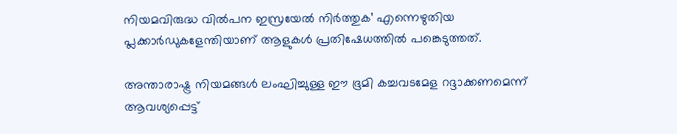നിയമവിരുദ്ധ വിൽപന ഇസ്രയേൽ നിർത്തുക’ എന്നെഴുതിയ പ്ലക്കാർഡുകളേന്തിയാണ് ആളുകൾ പ്രതിഷേധത്തിൽ പങ്കെടുത്തത്.

അന്താരാഷ്ട്ര നിയമങ്ങൾ ലംഘിച്ചുള്ള ഈ ഭൂമി കച്ചവടമേള റദ്ദാക്കണമെന്ന് ആവശ്യപ്പെട്ട്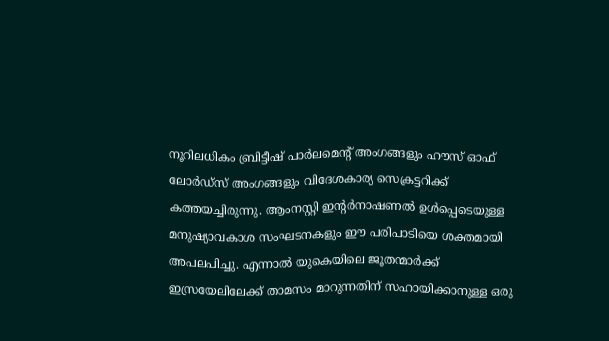നൂറിലധികം ബ്രിട്ടീഷ് പാർലമെന്റ് അംഗങ്ങളും ഹൗസ് ഓഫ് ലോർഡ്‌സ് അംഗങ്ങളും വിദേശകാര്യ സെക്രട്ടറിക്ക് കത്തയച്ചിരുന്നു. ആംനസ്റ്റി ഇന്റർനാഷണൽ ഉൾപ്പെടെയുള്ള മനുഷ്യാവകാശ സംഘടനകളും ഈ പരിപാടിയെ ശക്തമായി അപലപിച്ചു. എന്നാൽ യുകെയിലെ ജൂതന്മാർക്ക് ഇസ്രയേലിലേക്ക് താമസം മാറുന്നതിന് സഹായിക്കാനുള്ള ഒരു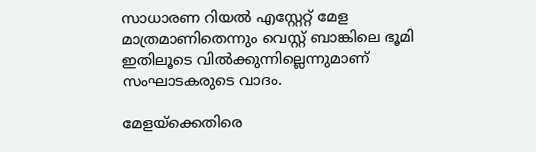സാധാരണ റിയൽ എസ്റ്റേറ്റ് മേള മാത്രമാണിതെന്നും വെസ്റ്റ് ബാങ്കിലെ ഭൂമി ഇതിലൂടെ വിൽക്കുന്നില്ലെന്നുമാണ് സംഘാടകരുടെ വാദം.

മേളയ്‌ക്കെതിരെ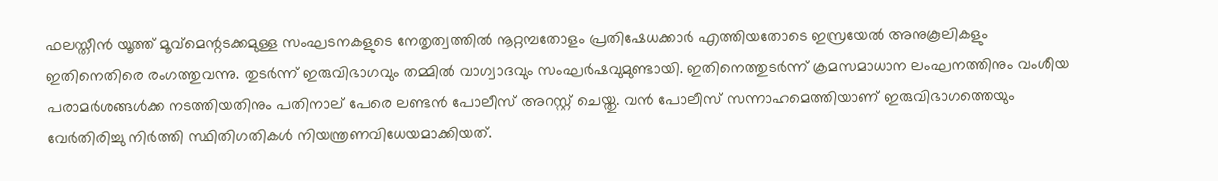ഫലസ്തീൻ യൂത്ത് മൂവ്‌മെന്റടക്കമുള്ള സംഘടനകളുടെ നേതൃത്വത്തിൽ നൂറ്റമ്പതോളം പ്രതിഷേധക്കാർ എത്തിയതോടെ ഇസ്രയേൽ അനുകൂലികളും ഇതിനെതിരെ രംഗത്തുവന്നു. തുടർന്ന് ഇരുവിഭാഗവും തമ്മിൽ വാഗ്വാദവും സംഘർഷവുമുണ്ടായി. ഇതിനെത്തുടർന്ന് ക്രമസമാധാന ലംഘനത്തിനും വംശീയ പരാമർശങ്ങൾക്ക നടത്തിയതിനും പതിനാല് പേരെ ലണ്ടൻ പോലീസ് അറസ്റ്റ് ചെയ്തു. വൻ പോലീസ് സന്നാഹമെത്തിയാണ് ഇരുവിഭാഗത്തെയും വേർതിരിച്ചു നിർത്തി സ്ഥിതിഗതികൾ നിയന്ത്രണവിധേയമാക്കിയത്.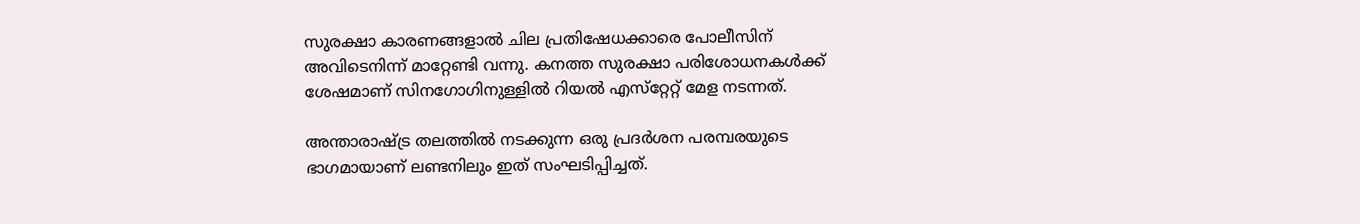സുരക്ഷാ കാരണങ്ങളാൽ ചില പ്രതിഷേധക്കാരെ പോലീസിന് അവിടെനിന്ന് മാറ്റേണ്ടി വന്നു. കനത്ത സുരക്ഷാ പരിശോധനകൾക്ക് ശേഷമാണ് സിനഗോഗിനുള്ളിൽ റിയൽ എസ്‌റ്റേറ്റ് മേള നടന്നത്.

അന്താരാഷ്ട്ര തലത്തിൽ നടക്കുന്ന ഒരു പ്രദർശന പരമ്പരയുടെ ഭാഗമായാണ് ലണ്ടനിലും ഇത് സംഘടിപ്പിച്ചത്.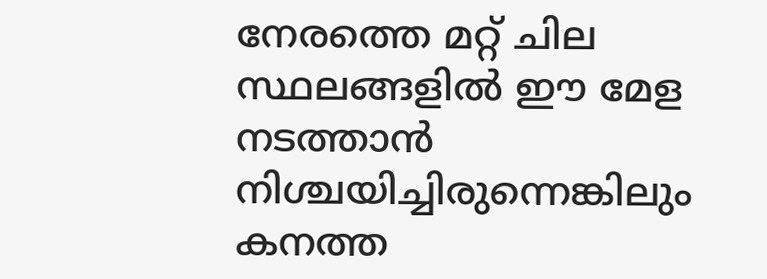നേരത്തെ മറ്റ് ചില സ്ഥലങ്ങളിൽ ഈ മേള നടത്താൻ നിശ്ചയിച്ചിരുന്നെങ്കിലും കനത്ത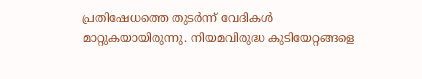പ്രതിഷേധത്തെ തുടർന്ന് വേദികൾ മാറ്റുകയായിരുന്നു. നിയമവിരുദ്ധ കുടിയേറ്റങ്ങളെ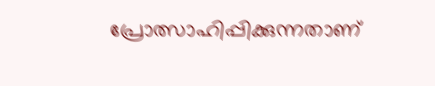പ്രോത്സാഹിപ്പിക്കുന്നതാണ്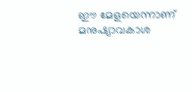ഈ മേളയെന്നാണ് മനുഷ്യാവകാശ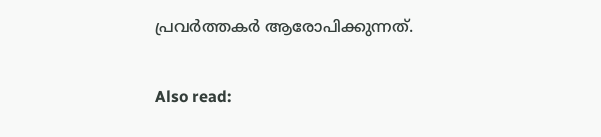പ്രവർത്തകർ ആരോപിക്കുന്നത്.

Also read: